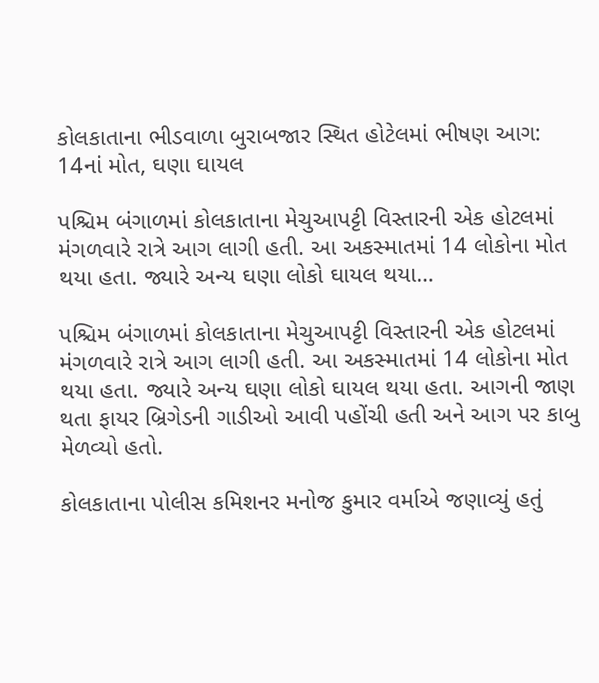કોલકાતાના ભીડવાળા બુરાબજાર સ્થિત હોટેલમાં ભીષણ આગ: 14નાં મોત, ઘણા ઘાયલ

પશ્ચિમ બંગાળમાં કોલકાતાના મેચુઆપટ્ટી વિસ્તારની એક હોટલમાં મંગળવારે રાત્રે આગ લાગી હતી. આ અકસ્માતમાં 14 લોકોના મોત થયા હતા. જ્યારે અન્ય ઘણા લોકો ઘાયલ થયા…

પશ્ચિમ બંગાળમાં કોલકાતાના મેચુઆપટ્ટી વિસ્તારની એક હોટલમાં મંગળવારે રાત્રે આગ લાગી હતી. આ અકસ્માતમાં 14 લોકોના મોત થયા હતા. જ્યારે અન્ય ઘણા લોકો ઘાયલ થયા હતા. આગની જાણ થતા ફાયર બ્રિગેડની ગાડીઓ આવી પહોંચી હતી અને આગ પર કાબુ મેળવ્યો હતો.

કોલકાતાના પોલીસ કમિશનર મનોજ કુમાર વર્માએ જણાવ્યું હતું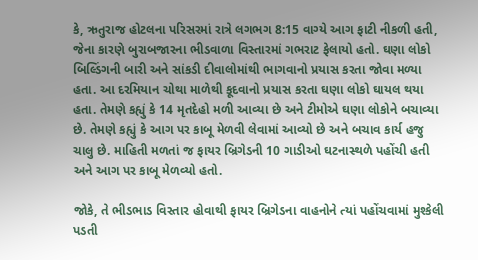કે, ઋતુરાજ હોટલના પરિસરમાં રાત્રે લગભગ 8:15 વાગ્યે આગ ફાટી નીકળી હતી, જેના કારણે બુરાબજારના ભીડવાળા વિસ્તારમાં ગભરાટ ફેલાયો હતો. ઘણા લોકો બિલ્ડિંગની બારી અને સાંકડી દીવાલોમાંથી ભાગવાનો પ્રયાસ કરતા જોવા મળ્યા હતા. આ દરમિયાન ચોથા માળેથી કૂદવાનો પ્રયાસ કરતા ઘણા લોકો ઘાયલ થયા હતા. તેમણે કહ્યું કે 14 મૃતદેહો મળી આવ્યા છે અને ટીમોએ ઘણા લોકોને બચાવ્યા છે. તેમણે કહ્યું કે આગ પર કાબૂ મેળવી લેવામાં આવ્યો છે અને બચાવ કાર્ય હજુ ચાલુ છે. માહિતી મળતાં જ ફાયર બ્રિગેડની 10 ગાડીઓ ઘટનાસ્થળે પહોંચી હતી અને આગ પર કાબૂ મેળવ્યો હતો.

જોકે, તે ભીડભાડ વિસ્તાર હોવાથી ફાયર બ્રિગેડના વાહનોને ત્યાં પહોંચવામાં મુશ્કેલી પડતી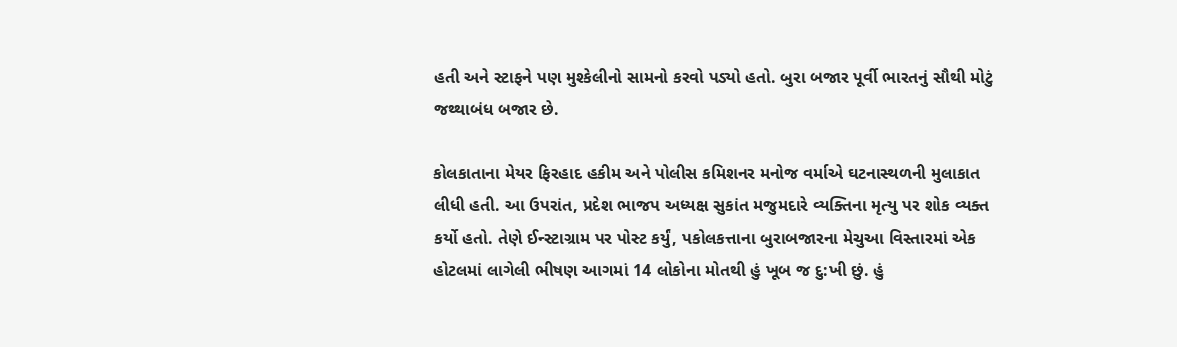હતી અને સ્ટાફને પણ મુશ્કેલીનો સામનો કરવો પડ્યો હતો. બુરા બજાર પૂર્વી ભારતનું સૌથી મોટું જથ્થાબંધ બજાર છે.

કોલકાતાના મેયર ફિરહાદ હકીમ અને પોલીસ કમિશનર મનોજ વર્માએ ઘટનાસ્થળની મુલાકાત લીધી હતી. આ ઉપરાંત, પ્રદેશ ભાજપ અધ્યક્ષ સુકાંત મજુમદારે વ્યક્તિના મૃત્યુ પર શોક વ્યક્ત કર્યો હતો. તેણે ઈન્સ્ટાગ્રામ પર પોસ્ટ કર્યું, પકોલકત્તાના બુરાબજારના મેચુઆ વિસ્તારમાં એક હોટલમાં લાગેલી ભીષણ આગમાં 14 લોકોના મોતથી હું ખૂબ જ દુ:ખી છું. હું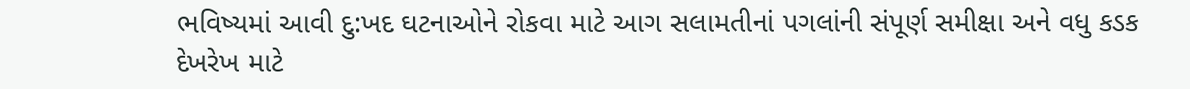ભવિષ્યમાં આવી દુ:ખદ ઘટનાઓને રોકવા માટે આગ સલામતીનાં પગલાંની સંપૂર્ણ સમીક્ષા અને વધુ કડક દેખરેખ માટે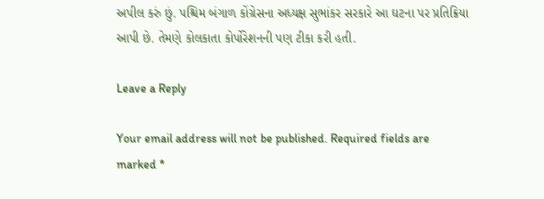અપીલ કરું છું. પશ્ચિમ બંગાળ કોંગ્રેસના અધ્યક્ષ સુભાંકર સરકારે આ ઘટના પર પ્રતિક્રિયા આપી છે. તેમણે કોલકાતા કોર્પોરેશનની પણ ટીકા કરી હતી.

Leave a Reply

Your email address will not be published. Required fields are marked *